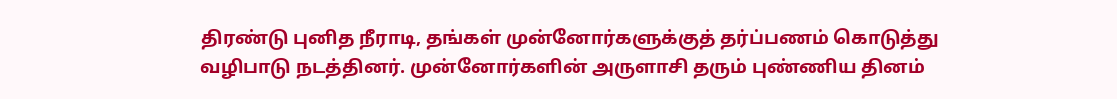திரண்டு புனித நீராடி, தங்கள் முன்னோர்களுக்குத் தர்ப்பணம் கொடுத்து வழிபாடு நடத்தினர். முன்னோர்களின் அருளாசி தரும் புண்ணிய தினம்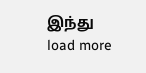இந்து
load more